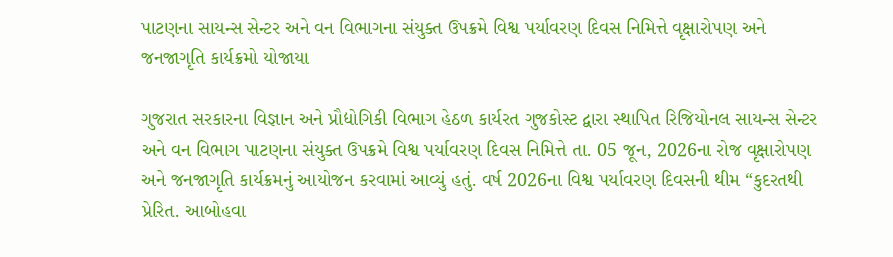પાટણના સાયન્સ સેન્ટર અને વન વિભાગના સંયુક્ત ઉપક્રમે વિશ્વ પર્યાવરણ દિવસ નિમિત્તે વૃક્ષારોપણ અને જનજાગૃતિ કાર્યક્રમો યોજાયા

ગુજરાત સરકારના વિજ્ઞાન અને પ્રૌદ્યોગિકી વિભાગ હેઠળ કાર્યરત ગુજકોસ્ટ દ્વારા સ્થાપિત રિજિયોનલ સાયન્સ સેન્ટર અને વન વિભાગ પાટણના સંયુક્ત ઉપક્રમે વિશ્વ પર્યાવરણ દિવસ નિમિત્તે તા. 05 જૂન, 2026ના રોજ વૃક્ષારોપણ અને જનજાગૃતિ કાર્યક્રમનું આયોજન કરવામાં આવ્યું હતું. વર્ષ 2026ના વિશ્વ પર્યાવરણ દિવસની થીમ “કુદરતથી પ્રેરિત. આબોહવા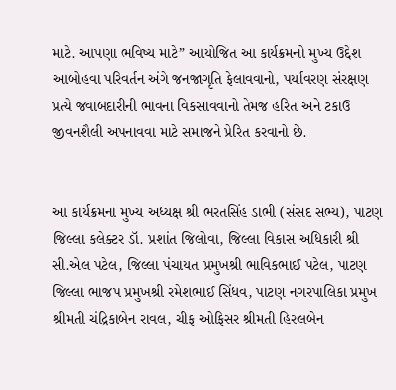માટે. આપણા ભવિષ્ય માટે” આયોજિત આ કાર્યક્રમનો મુખ્ય ઉદ્દેશ આબોહવા પરિવર્તન અંગે જનજાગૃતિ ફેલાવવાનો, પર્યાવરણ સંરક્ષણ પ્રત્યે જવાબદારીની ભાવના વિકસાવવાનો તેમજ હરિત અને ટકાઉ જીવનશૈલી અપનાવવા માટે સમાજને પ્રેરિત કરવાનો છે.


આ કાર્યક્રમના મુખ્ય અધ્યક્ષ શ્રી ભરતસિંહ ડાભી (સંસદ સભ્ય), પાટણ જિલ્લા કલેક્ટર ડૉ. પ્રશાંત જિલોવા, જિલ્લા વિકાસ અધિકારી શ્રી સી.એલ પટેલ, જિલ્લા પંચાયત પ્રમુખશ્રી ભાવિકભાઈ પટેલ, પાટણ જિલ્લા ભાજપ પ્રમુખશ્રી રમેશભાઈ સિંધવ, પાટણ નગરપાલિકા પ્રમુખ શ્રીમતી ચંદ્રિકાબેન રાવલ, ચીફ ઓફિસર શ્રીમતી હિરલબેન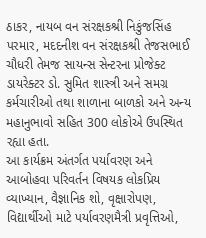ઠાકર, નાયબ વન સંરક્ષકશ્રી નિકુંજસિંહ પરમાર, મદદનીશ વન સંરક્ષકશ્રી તેજસભાઈ ચૌધરી તેમજ સાયન્સ સેન્ટરના પ્રોજેક્ટ ડાયરેક્ટર ડો. સુમિત શાસ્ત્રી અને સમગ્ર કર્મચારીઓ તથા શાળાના બાળકો અને અન્ય મહાનુભાવો સહિત 300 લોકોએ ઉપસ્થિત રહ્યા હતા.
આ કાર્યક્રમ અંતર્ગત પર્યાવરણ અને આબોહવા પરિવર્તન વિષયક લોકપ્રિય વ્યાખ્યાન, વૈજ્ઞાનિક શો, વૃક્ષારોપણ, વિદ્યાર્થીઓ માટે પર્યાવરણમૈત્રી પ્રવૃત્તિઓ,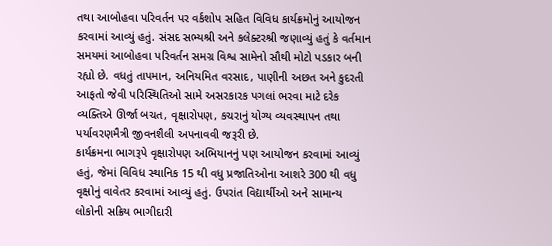તથા આબોહવા પરિવર્તન પર વર્કશોપ સહિત વિવિધ કાર્યક્રમોનું આયોજન કરવામાં આવ્યું હતું. સંસદ સભ્યશ્રી અને કલેક્ટરશ્રી જણાવ્યું હતું કે વર્તમાન સમયમાં આબોહવા પરિવર્તન સમગ્ર વિશ્વ સામેનો સૌથી મોટો પડકાર બની રહ્યો છે. વધતું તાપમાન, અનિયમિત વરસાદ, પાણીની અછત અને કુદરતી આફતો જેવી પરિસ્થિતિઓ સામે અસરકારક પગલાં ભરવા માટે દરેક વ્યક્તિએ ઊર્જા બચત, વૃક્ષારોપણ, કચરાનું યોગ્ય વ્યવસ્થાપન તથા પર્યાવરણમૈત્રી જીવનશૈલી અપનાવવી જરૂરી છે.
કાર્યક્રમના ભાગરૂપે વૃક્ષારોપણ અભિયાનનું પણ આયોજન કરવામાં આવ્યું હતું, જેમાં વિવિધ સ્થાનિક 15 થી વધુ પ્રજાતિઓના આશરે 300 થી વધુ વૃક્ષોનું વાવેતર કરવામાં આવ્યું હતું. ઉપરાંત વિદ્યાર્થીઓ અને સામાન્ય લોકોની સક્રિય ભાગીદારી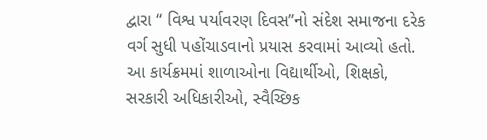દ્વારા “ વિશ્વ પર્યાવરણ દિવસ”નો સંદેશ સમાજના દરેક વર્ગ સુધી પહોંચાડવાનો પ્રયાસ કરવામાં આવ્યો હતો. આ કાર્યક્રમમાં શાળાઓના વિદ્યાર્થીઓ, શિક્ષકો, સરકારી અધિકારીઓ, સ્વૈચ્છિક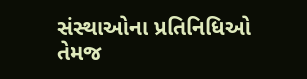સંસ્થાઓના પ્રતિનિધિઓ તેમજ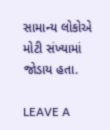સામાન્ય લોકોએ મોટી સંખ્યામાં જોડાય હતા.

LEAVE A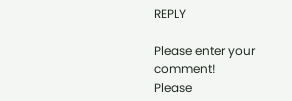REPLY

Please enter your comment!
Please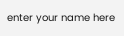enter your name here